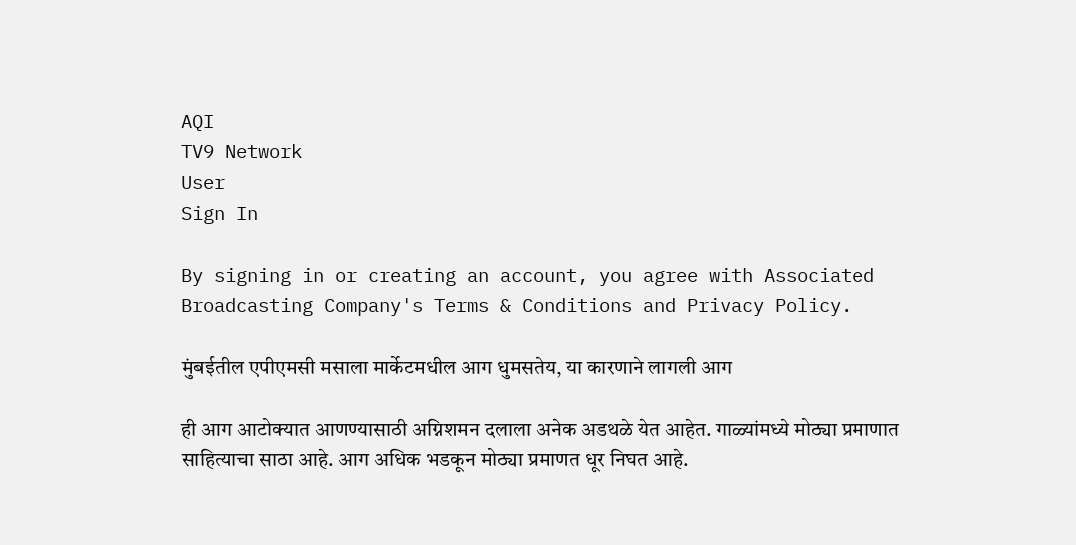AQI
TV9 Network
User
Sign In

By signing in or creating an account, you agree with Associated Broadcasting Company's Terms & Conditions and Privacy Policy.

मुंबईतील एपीएमसी मसाला मार्केटमधील आग धुमसतेय, या कारणाने लागली आग

ही आग आटोक्यात आणण्यासाठी अग्निशमन दलाला अनेक अडथळे येत आहेत. गाळ्यांमध्ये मोठ्या प्रमाणात साहित्याचा साठा आहे. आग अधिक भडकून मोठ्या प्रमाणत धूर निघत आहे.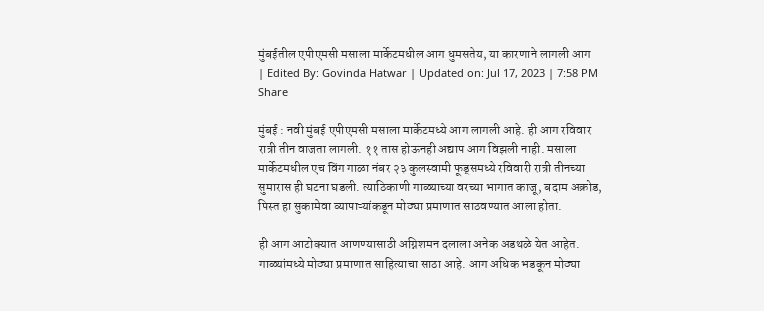मुंबईतील एपीएमसी मसाला मार्केटमधील आग धुमसतेय, या कारणाने लागली आग
| Edited By: Govinda Hatwar | Updated on: Jul 17, 2023 | 7:58 PM
Share

मुंबई : नवी मुंबई एपीएमसी मसाला मार्केटमध्ये आग लागली आहे. ही आग रविवार रात्री तीन वाजता लागली. ११ तास होऊनही अद्याप आग विझली नाही. मसाला मार्केटमधील एच विंग गाळा नंबर २३ कुलस्वामी फूड्समध्ये रविवारी रात्री तीनच्या सुमारास ही घटना घडली. त्याठिकाणी गाळ्याच्या वरच्या भागात काजू, बदाम अक्रोड, पिस्त हा सुकामेवा व्यापाऱ्यांकडून मोठ्या प्रमाणात साठवण्यात आला होता.

ही आग आटोक्यात आणण्यासाठी अग्निशमन दलाला अनेक अडथळे येत आहेत. गाळ्यांमध्ये मोठ्या प्रमाणात साहित्याचा साठा आहे. आग अधिक भडकून मोठ्या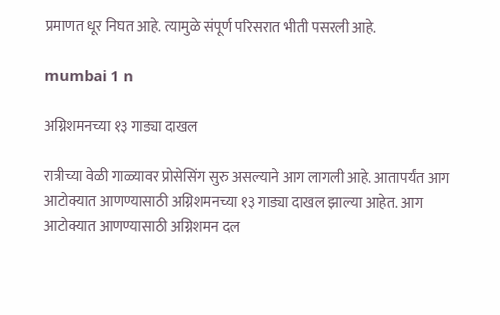प्रमाणत धूर निघत आहे. त्यामुळे संपूर्ण परिसरात भीती पसरली आहे.

mumbai 1 n

अग्निशमनच्या १३ गाड्या दाखल

रात्रीच्या वेळी गाळ्यावर प्रोसेसिंग सुरु असल्याने आग लागली आहे. आतापर्यंत आग आटोक्यात आणण्यासाठी अग्निशमनच्या १३ गाड्या दाखल झाल्या आहेत. आग आटोक्यात आणण्यासाठी अग्निशमन दल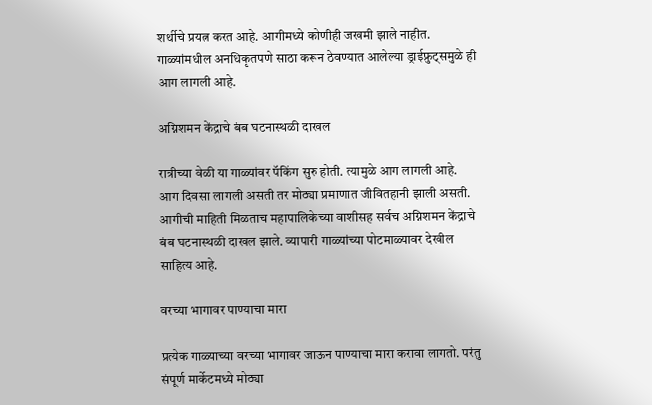शर्थीचे प्रयत्न करत आहे. आगीमध्ये कोणीही जखमी झाले नाहीत. गाळ्यांमधील अनधिकृतपणे साठा करून ठेवण्यात आलेल्या ड्राईफ्रुट्समुळे ही आग लागली आहे.

अग्निशमन केंद्राचे बंब घटनास्थळी दाखल

रात्रीच्या वेळी या गाळ्यांवर पॅकिंग सुरु होती. त्यामुळे आग लागली आहे. आग दिवसा लागली असती तर मोठ्या प्रमाणात जीवितहानी झाली असती. आगीची माहिती मिळताच महापालिकेच्या वाशीसह सर्वच अग्निशमन केंद्राचे बंब घटनास्थळी दाखल झाले. व्यापारी गाळ्यांच्या पोटमाळ्यावर देखील साहित्य आहे.

वरच्या भागावर पाण्याचा मारा

प्रत्येक गाळ्याच्या वरच्या भागावर जाऊन पाण्याचा मारा करावा लागतो. परंतु संपूर्ण मार्केटमध्ये मोठ्या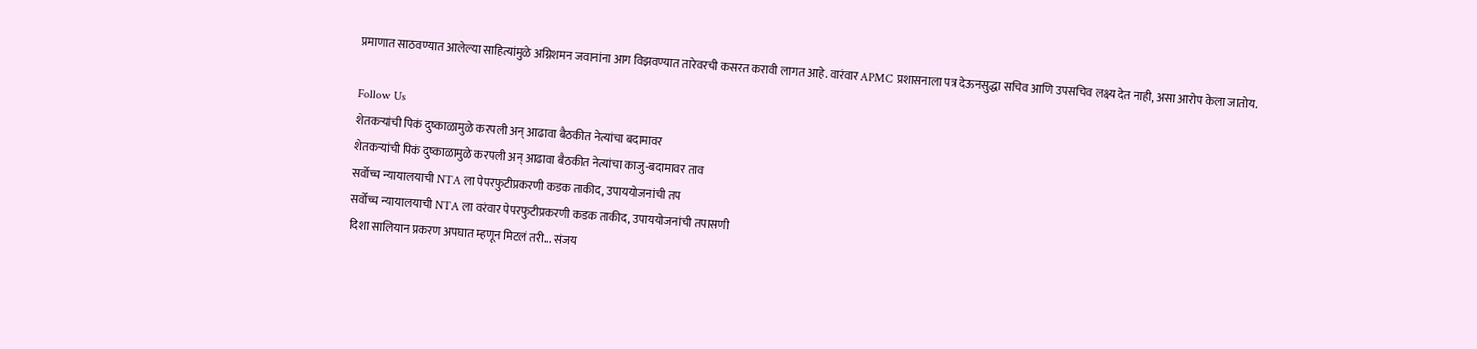प्रमाणात साठवण्यात आलेल्या साहित्यांमुळे अग्निशमन जवानांना आग विझवण्यात तारेवरची कसरत करावी लागत आहे. वारंवार APMC प्रशासनाला पत्र देऊनसुद्धा सचिव आणि उपसचिव लक्ष्य देत नाही, असा आरोप केला जातोय.

Follow Us
शेतकऱ्यांची पिकं दुष्काळामुळे करपली अन् आढावा बैठकीत नेत्यांचा बदामावर
शेतकऱ्यांची पिकं दुष्काळामुळे करपली अन् आढावा बैठकीत नेत्यांचा काजु-बदामावर ताव
सर्वोच्च न्यायालयाची NTA ला पेपरफुटीप्रकरणी कडक ताकीद, उपाययोजनांची तप
सर्वोच्च न्यायालयाची NTA ला वरंवार पेपरफुटीप्रकरणी कडक ताकीद, उपाययोजनांची तपासणी
दिशा सालियान प्रकरण अपघात म्हणून मिटलं तरी... संजय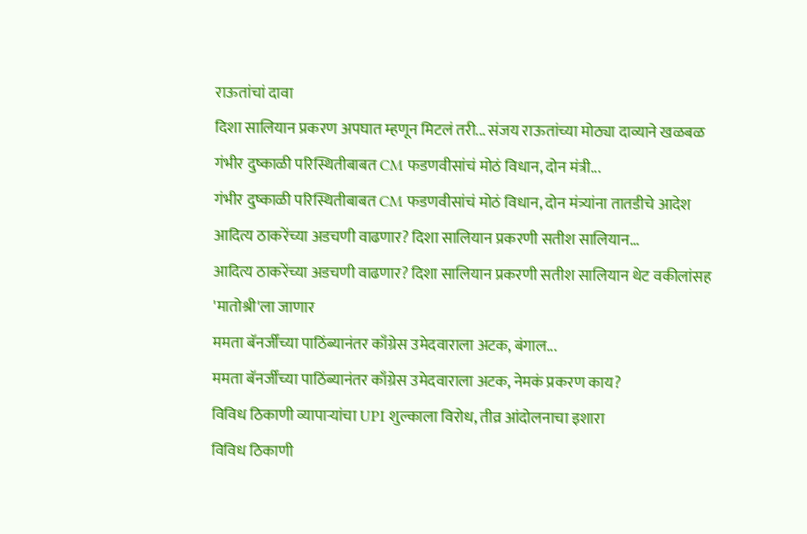राऊतांचां दावा
दिशा सालियान प्रकरण अपघात म्हणून मिटलं तरी... संजय राऊतांच्या मोठ्या दाव्याने खळबळ
गंभीर दुष्काळी परिस्थितीबाबत CM फडणवीसांचं मोठं विधान, दोन मंत्री...
गंभीर दुष्काळी परिस्थितीबाबत CM फडणवीसांचं मोठं विधान, दोन मंत्र्यांना तातडीचे आदेश
आदित्य ठाकरेंच्या अडचणी वाढणार? दिशा सालियान प्रकरणी सतीश सालियान...
आदित्य ठाकरेंच्या अडचणी वाढणार? दिशा सालियान प्रकरणी सतीश सालियान थेट वकीलांसह 'मातोश्री'ला जाणार
ममता बॅनर्जींच्या पाठिंब्यानंतर काँग्रेस उमेदवाराला अटक, बंगाल...
ममता बॅनर्जींच्या पाठिंब्यानंतर काँग्रेस उमेदवाराला अटक, नेमकं प्रकरण काय?
विविध ठिकाणी व्यापाऱ्यांचा UPI शुल्काला विरोध, तीव्र आंदोलनाचा इशारा
विविध ठिकाणी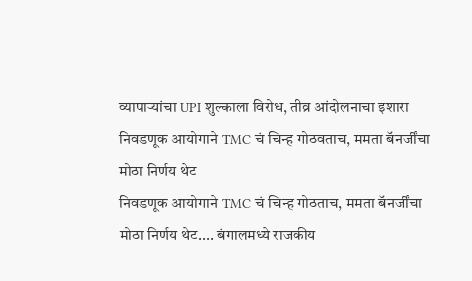व्यापाऱ्यांचा UPI शुल्काला विरोध, तीव्र आंदोलनाचा इशारा
निवडणूक आयोगाने TMC चं चिन्ह गोठवताच, ममता बॅनर्जींचा मोठा निर्णय थेट
निवडणूक आयोगाने TMC चं चिन्ह गोठताच, ममता बॅनर्जींचा मोठा निर्णय थेट.... बंगालमध्ये राजकीय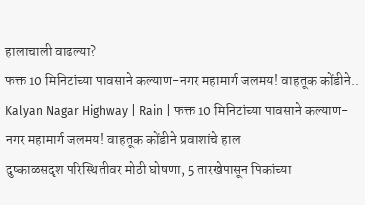हालाचाली वाढल्या?
फक्त 10 मिनिटांच्या पावसाने कल्याण-नगर महामार्ग जलमय! वाहतूक कोंडीने..
Kalyan Nagar Highway | Rain | फक्त 10 मिनिटांच्या पावसाने कल्याण-नगर महामार्ग जलमय! वाहतूक कोंडीने प्रवाशांचे हाल
दुष्काळसदृश परिस्थितीवर मोठी घोषणा, 5 तारखेपासून पिकांच्या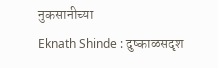नुकसानीच्या
Eknath Shinde : दुष्काळसदृश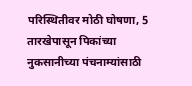परिस्थितीवर मोठी घोषणा, 5 तारखेपासून पिकांच्या नुकसानीच्या पंचनाम्यांसाठी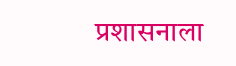प्रशासनाला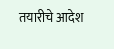तयारीचे आदेश